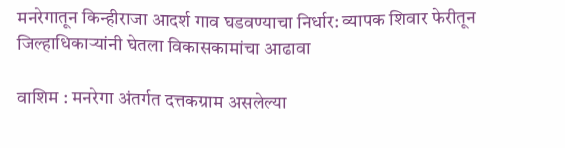मनरेगातून किन्हीराजा आदर्श गाव घडवण्याचा निर्धार: व्यापक शिवार फेरीतून जिल्हाधिकाऱ्यांनी घेतला विकासकामांचा आढावा

वाशिम : मनरेगा अंतर्गत दत्तकग्राम असलेल्या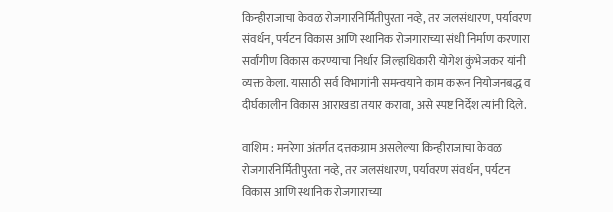किन्हीराजाचा केवळ रोजगारनिर्मितीपुरता नव्हे, तर जलसंधारण, पर्यावरण संवर्धन, पर्यटन विकास आणि स्थानिक रोजगाराच्या संधी निर्माण करणारा सर्वांगीण विकास करण्याचा निर्धार जिल्हाधिकारी योगेश कुंभेजकर यांनी व्यक्त केला. यासाठी सर्व विभागांनी समन्वयाने काम करून नियोजनबद्ध व दीर्घकालीन विकास आराखडा तयार करावा, असे स्पष्ट निर्देश त्यांनी दिले.

वाशिम : मनरेगा अंतर्गत दत्तकग्राम असलेल्या किन्हीराजाचा केवळ रोजगारनिर्मितीपुरता नव्हे, तर जलसंधारण, पर्यावरण संवर्धन, पर्यटन विकास आणि स्थानिक रोजगाराच्या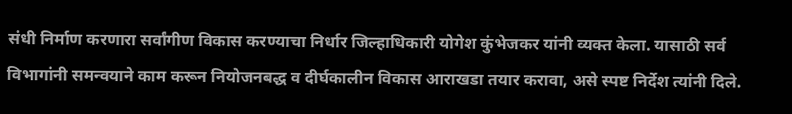संधी निर्माण करणारा सर्वांगीण विकास करण्याचा निर्धार जिल्हाधिकारी योगेश कुंभेजकर यांनी व्यक्त केला. यासाठी सर्व विभागांनी समन्वयाने काम करून नियोजनबद्ध व दीर्घकालीन विकास आराखडा तयार करावा, असे स्पष्ट निर्देश त्यांनी दिले.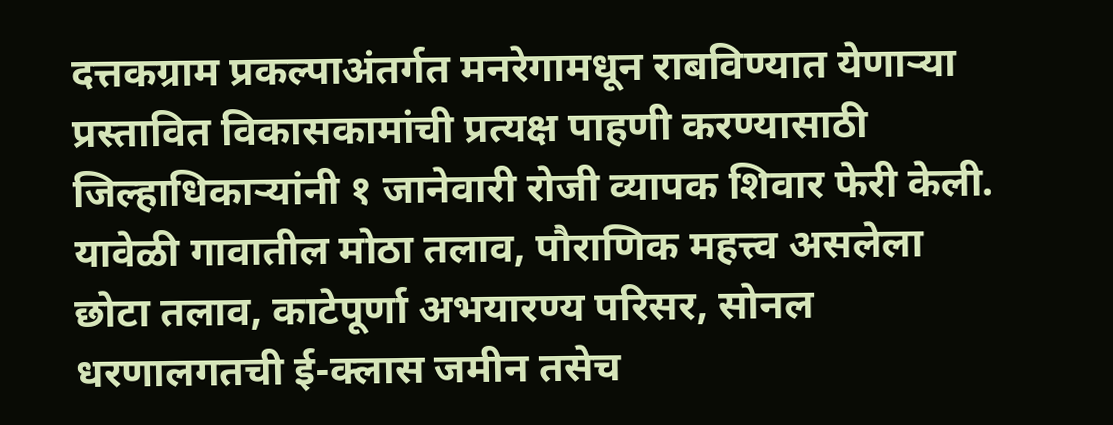दत्तकग्राम प्रकल्पाअंतर्गत मनरेगामधून राबविण्यात येणाऱ्या प्रस्तावित विकासकामांची प्रत्यक्ष पाहणी करण्यासाठी जिल्हाधिकाऱ्यांनी १ जानेवारी रोजी व्यापक शिवार फेरी केली. यावेळी गावातील मोठा तलाव, पौराणिक महत्त्व असलेला छोटा तलाव, काटेपूर्णा अभयारण्य परिसर, सोनल धरणालगतची ई-क्लास जमीन तसेच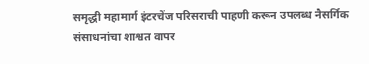समृद्धी महामार्ग इंटरचेंज परिसराची पाहणी करून उपलब्ध नैसर्गिक संसाधनांचा शाश्वत वापर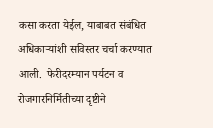कसा करता येईल, याबाबत संबंधित अधिकाऱ्यांशी सविस्तर चर्चा करण्यात आली.  फेरीदरम्यान पर्यटन व रोजगारनिर्मितीच्या दृष्टीने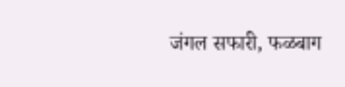जंगल सफारी, फळबाग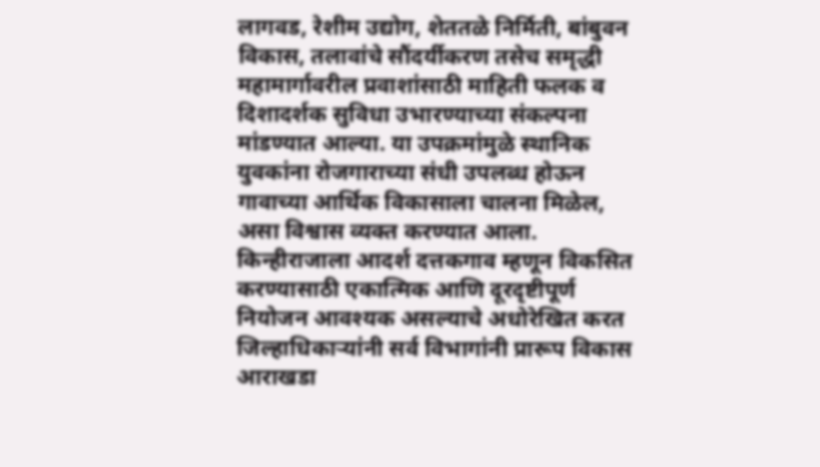लागवड, रेशीम उद्योग, शेततळे निर्मिती, बांबुवन विकास, तलावांचे सौंदर्यीकरण तसेच समृद्धी महामार्गावरील प्रवाशांसाठी माहिती फलक व दिशादर्शक सुविधा उभारण्याच्या संकल्पना मांडण्यात आल्या. या उपक्रमांमुळे स्थानिक युवकांना रोजगाराच्या संधी उपलब्ध होऊन गावाच्या आर्थिक विकासाला चालना मिळेल, असा विश्वास व्यक्त करण्यात आला.  किन्हीराजाला आदर्श दत्तकगाव म्हणून विकसित करण्यासाठी एकात्मिक आणि दूरदृष्टीपूर्ण नियोजन आवश्यक असल्याचे अधोरेखित करत जिल्हाधिकाऱ्यांनी सर्व विभागांनी प्रारूप विकास आराखडा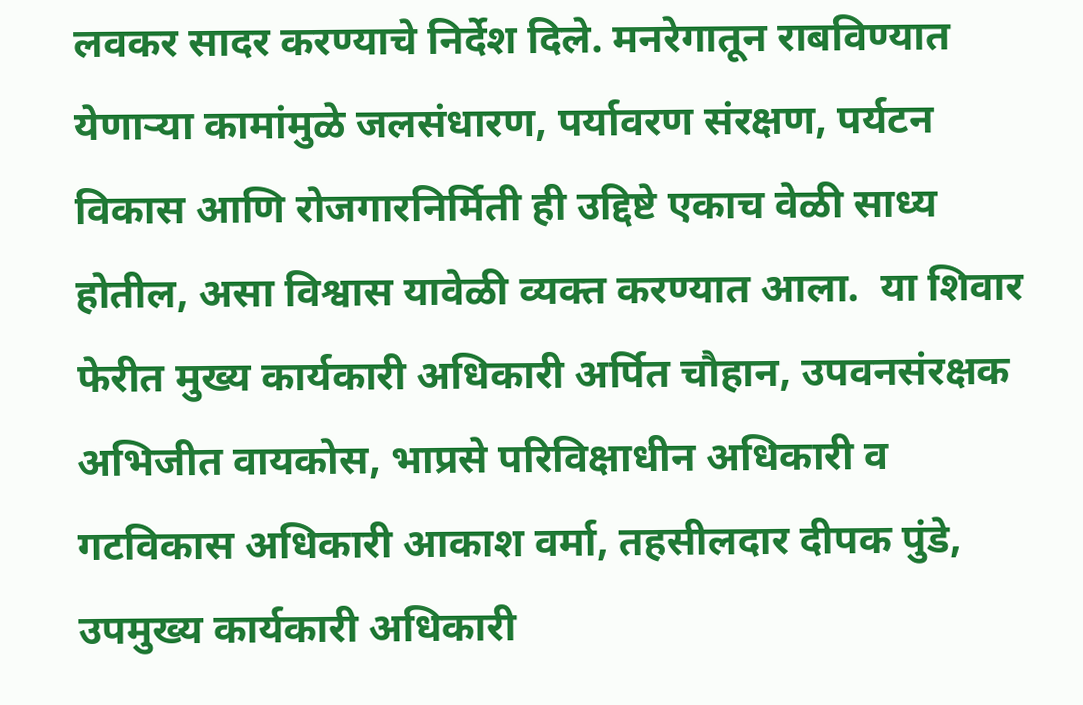लवकर सादर करण्याचे निर्देश दिले. मनरेगातून राबविण्यात येणाऱ्या कामांमुळे जलसंधारण, पर्यावरण संरक्षण, पर्यटन विकास आणि रोजगारनिर्मिती ही उद्दिष्टे एकाच वेळी साध्य होतील, असा विश्वास यावेळी व्यक्त करण्यात आला.  या शिवार फेरीत मुख्य कार्यकारी अधिकारी अर्पित चौहान, उपवनसंरक्षक अभिजीत वायकोस, भाप्रसे परिविक्षाधीन अधिकारी व गटविकास अधिकारी आकाश वर्मा, तहसीलदार दीपक पुंडे, उपमुख्य कार्यकारी अधिकारी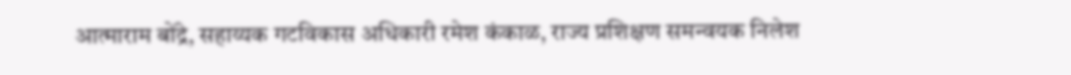आत्माराम बोंद्रे, सहाय्यक गटविकास अधिकारी रमेश कंकाळ, राज्य प्रशिक्षण समन्वयक निलेश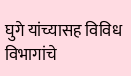घुगे यांच्यासह विविध विभागांचे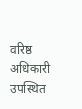वरिष्ठ अधिकारी उपस्थित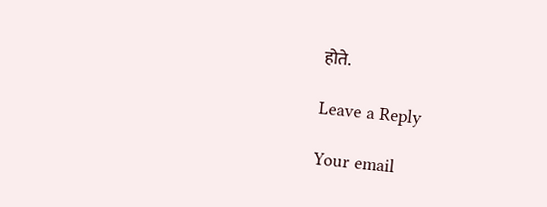होते.

Leave a Reply

Your email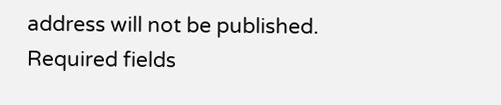address will not be published. Required fields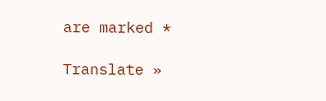are marked *

Translate »